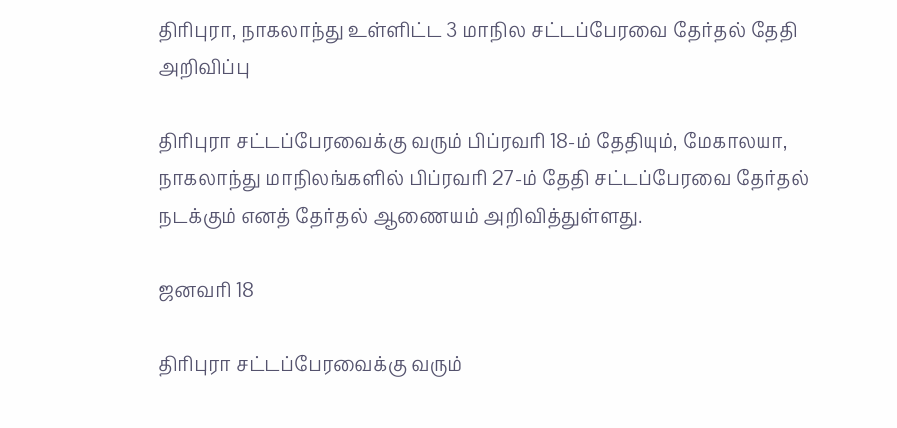திரிபுரா, நாகலாந்து உள்ளிட்ட 3 மாநில சட்டப்பேரவை தேர்தல் தேதி அறிவிப்பு

திரிபுரா சட்டப்பேரவைக்கு வரும் பிப்ரவரி 18-ம் தேதியும், மேகாலயா, நாகலாந்து மாநிலங்களில் பிப்ரவரி 27-ம் தேதி சட்டப்பேரவை தேர்தல் நடக்கும் எனத் தேர்தல் ஆணையம் அறிவித்துள்ளது.

ஜனவரி 18

திரிபுரா சட்டப்பேரவைக்கு வரும்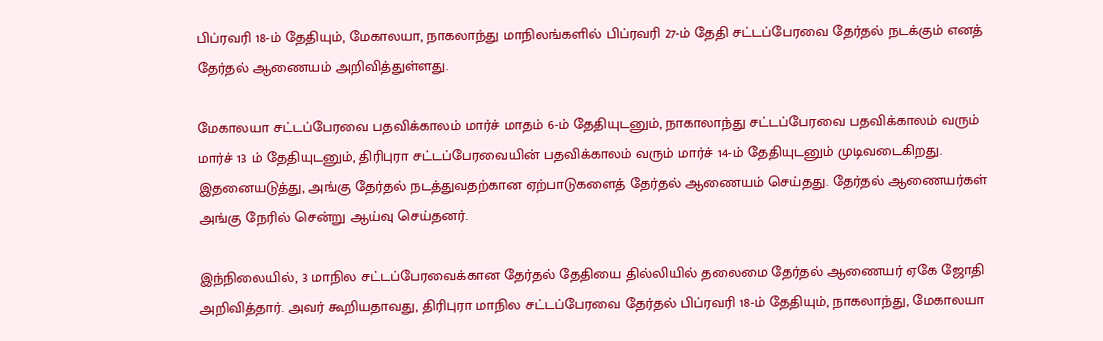பிப்ரவரி 18-ம் தேதியும், மேகாலயா, நாகலாந்து மாநிலங்களில் பிப்ரவரி 27-ம் தேதி சட்டப்பேரவை தேர்தல் நடக்கும் எனத் தேர்தல் ஆணையம் அறிவித்துள்ளது.

மேகாலயா சட்டப்பேரவை பதவிக்காலம் மார்ச் மாதம் 6-ம் தேதியுடனும், நாகாலாந்து சட்டப்பேரவை பதவிக்காலம் வரும் மார்ச் 13 ம் தேதியுடனும், திரிபுரா சட்டப்பேரவையின் பதவிக்காலம் வரும் மார்ச் 14-ம் தேதியுடனும் முடிவடைகிறது. இதனையடுத்து, அங்கு தேர்தல் நடத்துவதற்கான ஏற்பாடுகளைத் தேர்தல் ஆணையம் செய்தது. தேர்தல் ஆணையர்கள் அங்கு நேரில் சென்று ஆய்வு செய்தனர்.

இந்நிலையில், 3 மாநில சட்டப்பேரவைக்கான தேர்தல் தேதியை தில்லியில் தலைமை தேர்தல் ஆணையர் ஏகே ஜோதி அறிவித்தார். அவர் கூறியதாவது, திரிபுரா மாநில சட்டப்பேரவை தேர்தல் பிப்ரவரி 18-ம் தேதியும், நாகலாந்து, மேகாலயா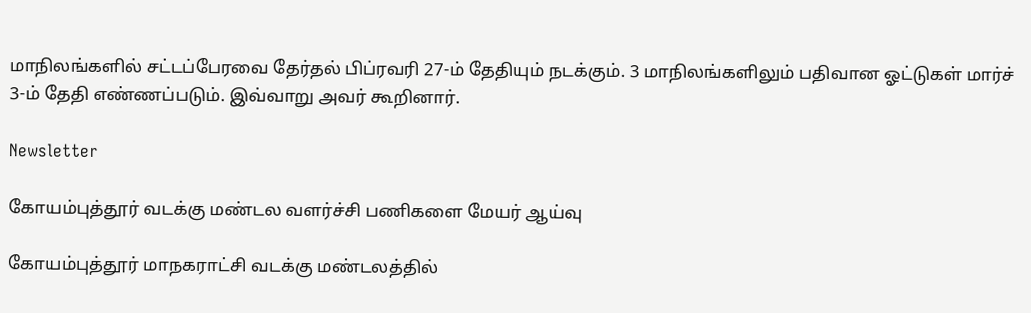மாநிலங்களில் சட்டப்பேரவை தேர்தல் பிப்ரவரி 27-ம் தேதியும் நடக்கும். 3 மாநிலங்களிலும் பதிவான ஓட்டுகள் மார்ச் 3-ம் தேதி எண்ணப்படும். இவ்வாறு அவர் கூறினார்.

Newsletter

கோயம்புத்தூர் வடக்கு மண்டல வளர்ச்சி பணிகளை மேயர் ஆய்வு

கோயம்புத்தூர் மாநகராட்சி வடக்கு மண்டலத்தில்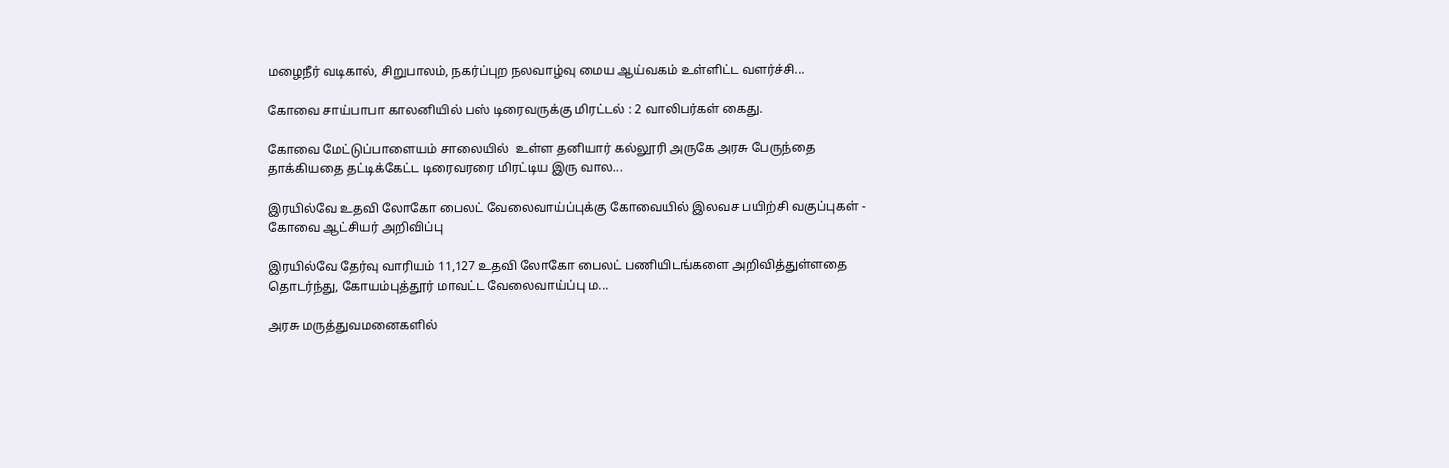மழைநீர் வடிகால், சிறுபாலம், நகர்ப்புற நலவாழ்வு மைய ஆய்வகம் உள்ளிட்ட வளர்ச்சி...

கோவை சாய்பாபா காலனியில் பஸ் டிரைவருக்கு மிரட்டல் : 2 வாலிபர்கள் கைது.

கோவை மேட்டுப்பாளையம் சாலையில்  உள்ள தனியார் கல்லூரி அருகே அரசு பேருந்தை தாக்கியதை தட்டிக்கேட்ட டிரைவரரை மிரட்டிய இரு வால...

இரயில்வே உதவி லோகோ பைலட் வேலைவாய்ப்புக்கு கோவையில் இலவச பயிற்சி வகுப்புகள் - கோவை ஆட்சியர் அறிவிப்பு

இரயில்வே தேர்வு வாரியம் 11,127 உதவி லோகோ பைலட் பணியிடங்களை அறிவித்துள்ளதை தொடர்ந்து, கோயம்புத்தூர் மாவட்ட வேலைவாய்ப்பு ம...

அரசு மருத்துவமனைகளில்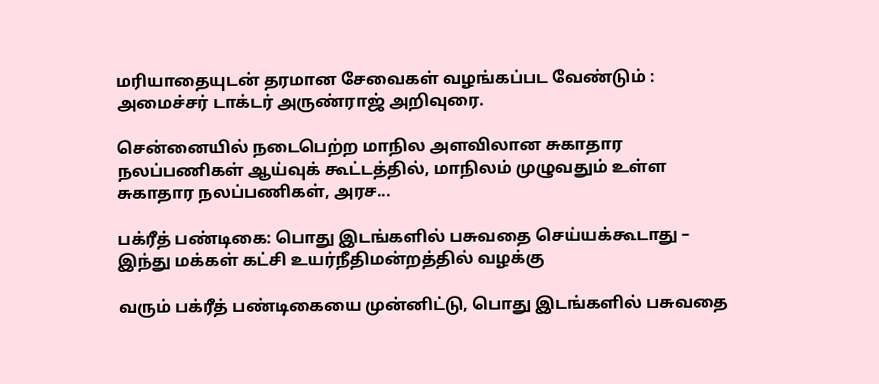மரியாதையுடன் தரமான சேவைகள் வழங்கப்பட வேண்டும் : அமைச்சர் டாக்டர் அருண்ராஜ் அறிவுரை.

சென்னையில் நடைபெற்ற மாநில அளவிலான சுகாதார நலப்பணிகள் ஆய்வுக் கூட்டத்தில், மாநிலம் முழுவதும் உள்ள சுகாதார நலப்பணிகள், அரச...

பக்ரீத் பண்டிகை: பொது இடங்களில் பசுவதை செய்யக்கூடாது – இந்து மக்கள் கட்சி உயர்நீதிமன்றத்தில் வழக்கு

வரும் பக்ரீத் பண்டிகையை முன்னிட்டு, பொது இடங்களில் பசுவதை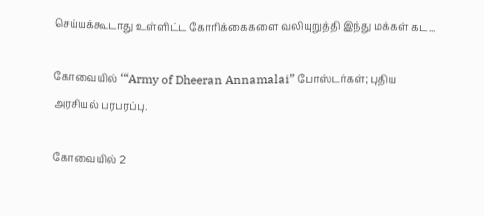செய்யக்கூடாது உள்ளிட்ட கோரிக்கைகளை வலியுறுத்தி இந்து மக்கள் கட...

கோவையில் ‘“Army of Dheeran Annamalai” போஸ்டர்கள்; புதிய அரசியல் பரபரப்பு.

கோவையில் 2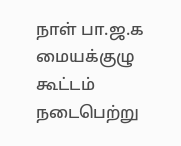நாள் பா.ஜ.க மையக்குழு கூட்டம் நடைபெற்று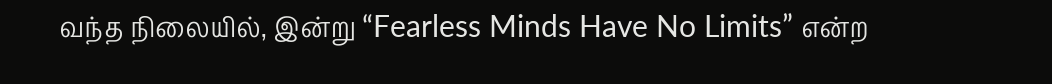வந்த நிலையில், இன்று “Fearless Minds Have No Limits” என்ற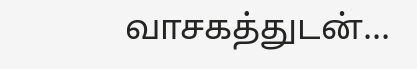வாசகத்துடன்...